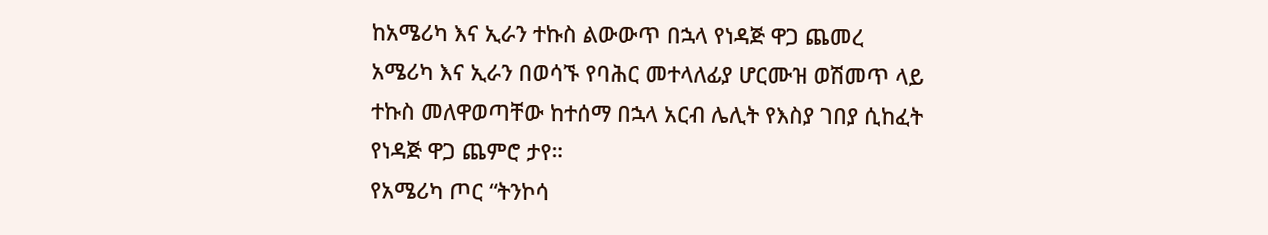ከአሜሪካ እና ኢራን ተኩስ ልውውጥ በኋላ የነዳጅ ዋጋ ጨመረ
አሜሪካ እና ኢራን በወሳኙ የባሕር መተላለፊያ ሆርሙዝ ወሽመጥ ላይ ተኩስ መለዋወጣቸው ከተሰማ በኋላ አርብ ሌሊት የእስያ ገበያ ሲከፈት የነዳጅ ዋጋ ጨምሮ ታየ።
የአሜሪካ ጦር “ትንኮሳ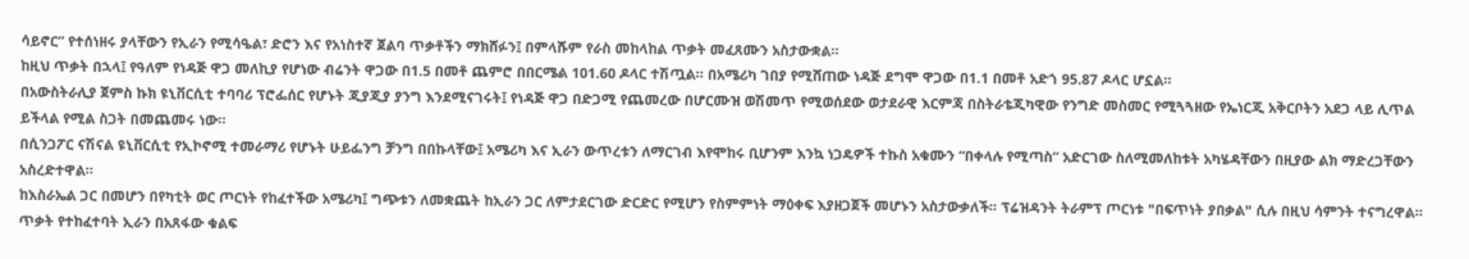ሳይኖር” የተሰነዘሩ ያላቸውን የኢራን የሚሳዔል፣ ድሮን እና የአነስተኛ ጀልባ ጥቃቶችን ማክሸፉን፤ በምላሹም የራስ መከላከል ጥቃት መፈጸሙን አስታውቋል።
ከዚህ ጥቃት በኋላ፤ የዓለም የነዳጅ ዋጋ መለኪያ የሆነው ብሬንት ዋጋው በ1.5 በመቶ ጨምሮ በበርሜል 101.60 ዶላር ተሽጧል። በአሜሪካ ገበያ የሚሸጠው ነዳጅ ደግሞ ዋጋው በ1.1 በመቶ አድጎ 95.87 ዶላር ሆኗል።
በአውስትራሊያ ጀምስ ኩክ ዩኒቨርሲቲ ተባባሪ ፕሮፌሰር የሆኑት ጂያጂያ ያንግ እንደሚናገሩት፤ የነዳጅ ዋጋ በድጋሚ የጨመረው በሆርሙዝ ወሽመጥ የሚወሰደው ወታደራዊ እርምጃ በስትራቴጂካዊው የንግድ መስመር የሚጓጓዘው የኤነርጂ አቅርቦትን አደጋ ላይ ሊጥል ይችላል የሚል ስጋት በመጨመሩ ነው።
በሲንጋፖር ናሽናል ዩኒቨርሲቲ የኢኮኖሚ ተመራማሪ የሆኑት ሁይፌንግ ቻንግ በበኩላቸው፤ አሜሪካ እና ኢራን ውጥረቱን ለማርገብ እየሞከሩ ቢሆንም እንኳ ነጋዴዎች ተኩስ አቁሙን “በቀላሉ የሚጣስ” አድርገው ስለሚመለከቱት አካሄዳቸውን በዚያው ልክ ማድረጋቸውን አስረድተዋል።
ከእስራኤል ጋር በመሆን በየካቲት ወር ጦርነት የከፈተችው አሜሪካ፤ ግጭቱን ለመቋጨት ከኢራን ጋር ለምታደርገው ድርድር የሚሆን የስምምነት ማዕቀፍ እያዘጋጀች መሆኑን አስታውቃለች። ፕሬዝዳንት ትራምፕ ጦርነቱ "በፍጥነት ያበቃል" ሲሉ በዚህ ሳምንት ተናግረዋል።
ጥቃት የተከፈተባት ኢራን በአጸፋው ቁልፍ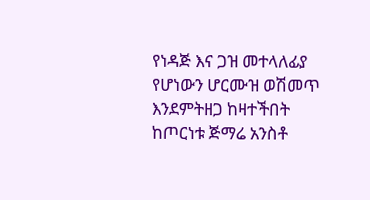የነዳጅ እና ጋዝ መተላለፊያ የሆነውን ሆርሙዝ ወሽመጥ እንደምትዘጋ ከዛተችበት ከጦርነቱ ጅማሬ አንስቶ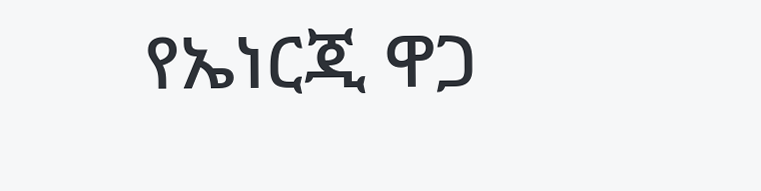የኤነርጂ ዋጋ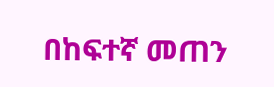በከፍተኛ መጠን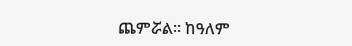ጨምሯል። ከዓለም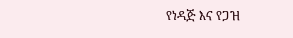የነዳጅ እና የጋዝ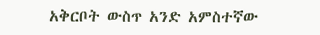አቅርቦት ውስጥ አንድ አምስተኛው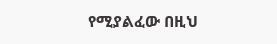የሚያልፈው በዚህ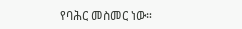የባሕር መስመር ነው።